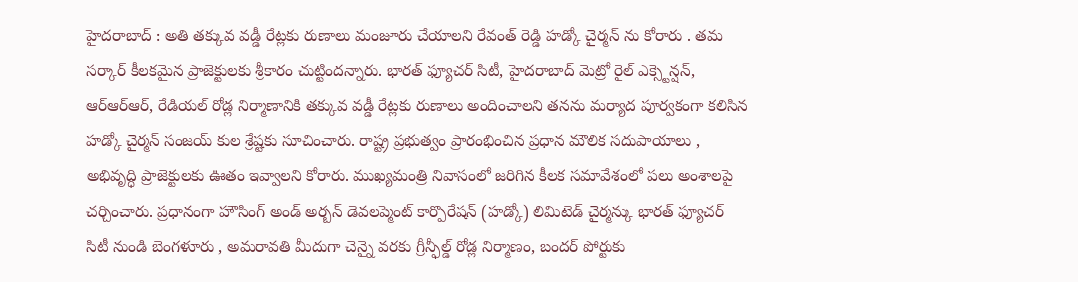హైదరాబాద్ : అతి తక్కువ వడ్డీ రేట్లకు రుణాలు మంజూరు చేయాలని రేవంత్ రెడ్డి హడ్కో చైర్మన్ ను కోరారు . తమ సర్కార్ కీలకమైన ప్రాజెక్టులకు శ్రీకారం చుట్టిందన్నారు. భారత్ ఫ్యూచర్ సిటీ, హైదరాబాద్ మెట్రో రైల్ ఎక్స్టెన్షన్, ఆర్ఆర్ఆర్, రేడియల్ రోడ్ల నిర్మాణానికి తక్కువ వడ్డీ రేట్లకు రుణాలు అందించాలని తనను మర్యాద పూర్వకంగా కలిసిన హడ్కో చైర్మన్ సంజయ్ కుల శ్రేష్టకు సూచించారు. రాష్ట్ర ప్రభుత్వం ప్రారంభించిన ప్రధాన మౌలిక సదుపాయాలు , అభివృద్ధి ప్రాజెక్టులకు ఊతం ఇవ్వాలని కోరారు. ముఖ్యమంత్రి నివాసంలో జరిగిన కీలక సమావేశంలో పలు అంశాలపై చర్చించారు. ప్రధానంగా హౌసింగ్ అండ్ అర్బన్ డెవలప్మెంట్ కార్పొరేషన్ (హడ్కో) లిమిటెడ్ చైర్మన్కు భారత్ ఫ్యూచర్ సిటీ నుండి బెంగళూరు , అమరావతి మీదుగా చెన్నై వరకు గ్రీన్ఫీల్డ్ రోడ్ల నిర్మాణం, బందర్ పోర్టుకు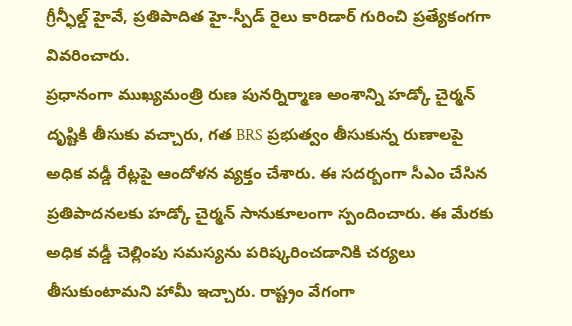గ్రీన్ఫీల్డ్ హైవే, ప్రతిపాదిత హై-స్పీడ్ రైలు కారిడార్ గురించి ప్రత్యేకంగగా వివరించారు.
ప్రధానంగా ముఖ్యమంత్రి రుణ పునర్నిర్మాణ అంశాన్ని హడ్కో చైర్మన్ దృష్టికి తీసుకు వచ్చారు, గత BRS ప్రభుత్వం తీసుకున్న రుణాలపై అధిక వడ్డీ రేట్లపై ఆందోళన వ్యక్తం చేశారు. ఈ సదర్బంగా సీఎం చేసిన ప్రతిపాదనలకు హడ్కో చైర్మన్ సానుకూలంగా స్పందించారు. ఈ మేరకు అధిక వడ్డీ చెల్లింపు సమస్యను పరిష్కరించడానికి చర్యలు తీసుకుంటామని హామీ ఇచ్చారు. రాష్ట్రం వేగంగా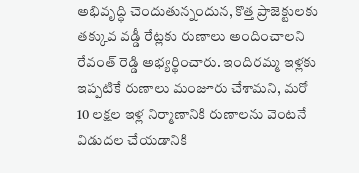అభివృద్ధి చెందుతున్నందున, కొత్త ప్రాజెక్టులకు తక్కువ వడ్డీ రేట్లకు రుణాలు అందించాలని రేవంత్ రెడ్డి అభ్యర్థించారు. ఇందిరమ్మ ఇళ్లకు ఇప్పటికే రుణాలు మంజూరు చేశామని, మరో 10 లక్షల ఇళ్ల నిర్మాణానికి రుణాలను వెంటనే విడుదల చేయడానికి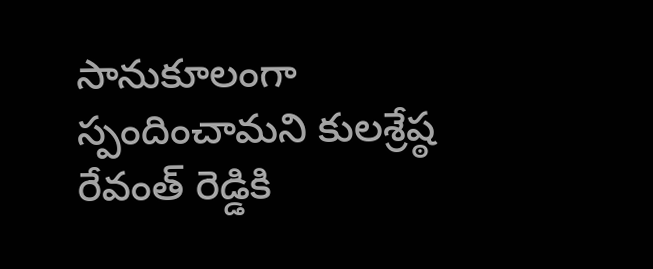సానుకూలంగా స్పందించామని కులశ్రేష్ఠ రేవంత్ రెడ్డికి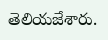తెలియజేశారు.